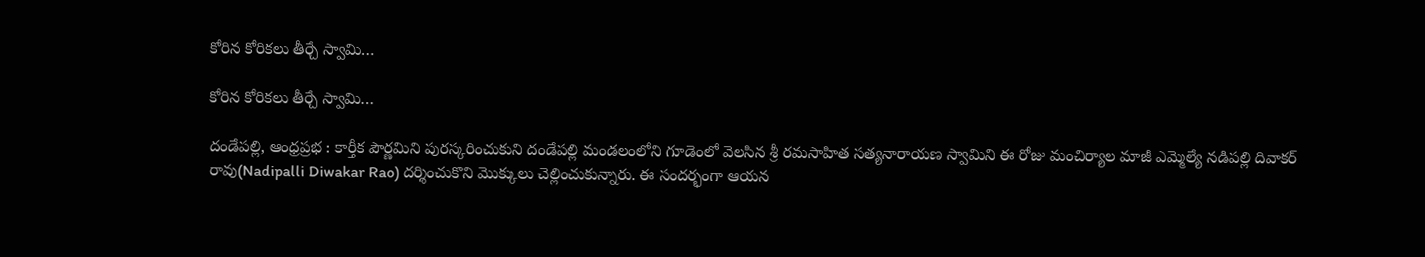కోరిన కోరిక‌లు తీర్చే స్వామి…

కోరిన కోరిక‌లు తీర్చే స్వామి…

దండేపల్లి, ఆంధ్రప్రభ : కార్తీక పౌర్ణమిని పురస్కరించుకుని దండేపల్లి మండలంలోని గూడెంలో వెలసిన శ్రీ రమసాహిత సత్యనారాయణ స్వామిని ఈ రోజు మంచిర్యాల మాజీ ఎమ్మెల్యే నడిపల్లి దివాకర్ రావు(Nadipalli Diwakar Rao) దర్శించుకొని మొక్కులు చెల్లించుకున్నారు. ఈ సందర్భంగా ఆయన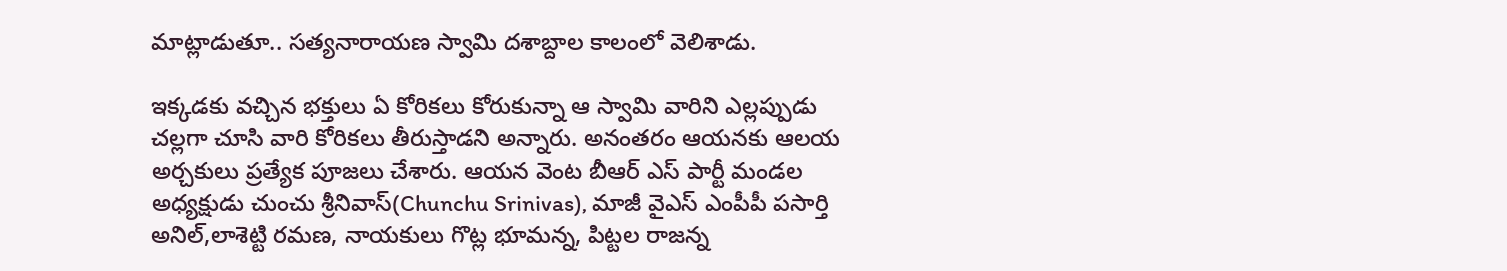మాట్లాడుతూ.. సత్యనారాయణ స్వామి దశాబ్దాల కాలంలో వెలిశాడు.

ఇక్కడకు వచ్చిన భక్తులు ఏ కోరికలు కోరుకున్నా ఆ స్వామి వారిని ఎల్లప్పుడు చల్లగా చూసి వారి కోరికలు తీరుస్తాడని అన్నారు. అనంతరం ఆయనకు ఆలయ అర్చకులు ప్రత్యేక పూజలు చేశారు. ఆయన వెంట బీఆర్ ఎస్ పార్టీ మండల అధ్యక్షుడు చుంచు శ్రీనివాస్(Chunchu Srinivas), మాజీ వైఎస్ ఎంపీపీ పసార్తి అనిల్,లాశెట్టి రమణ, నాయకులు గొట్ల భూమన్న, పిట్టల రాజన్న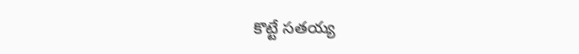కొట్టే సతయ్య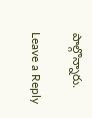పాల్గొన్నారు.

Leave a Reply